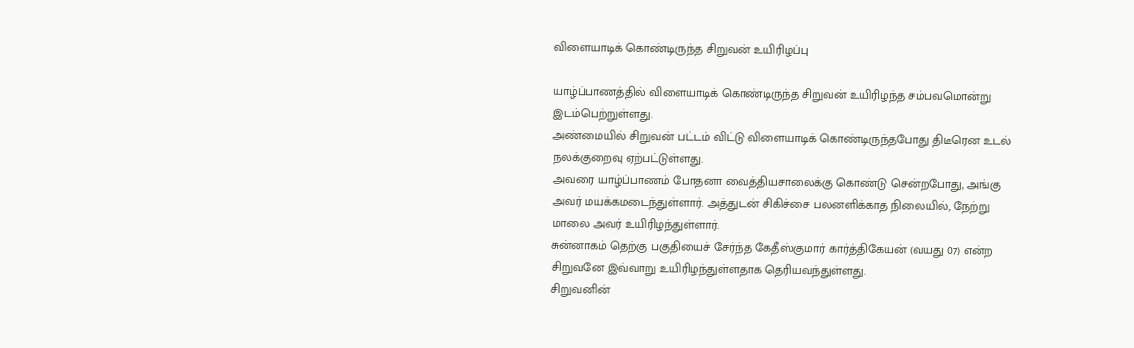விளையாடிக் கொண்டிருந்த சிறுவன் உயிரிழப்பு

யாழ்ப்பாணத்தில் விளையாடிக் கொண்டிருந்த சிறுவன் உயிரிழந்த சம்பவமொன்று இடம்பெற்றுள்ளது.
அண்மையில் சிறுவன் பட்டம் விட்டு விளையாடிக் கொண்டிருந்தபோது திடீரென உடல் நலக்குறைவு ஏற்பட்டுள்ளது.
அவரை யாழ்ப்பாணம் போதனா வைத்தியசாலைக்கு கொண்டு சென்றபோது, அங்கு அவர் மயக்கமடைந்துள்ளார். அத்துடன் சிகிச்சை பலனளிக்காத நிலையில், நேற்று மாலை அவர் உயிரிழந்துள்ளார்.
சுன்னாகம் தெற்கு பகுதியைச் சேர்ந்த கேதீஸ்குமார் கார்த்திகேயன் (வயது 07) என்ற சிறுவனே இவ்வாறு உயிரிழந்துள்ளதாக தெரியவந்துள்ளது.
சிறுவனின்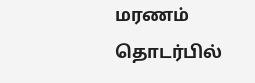மரணம் தொடர்பில்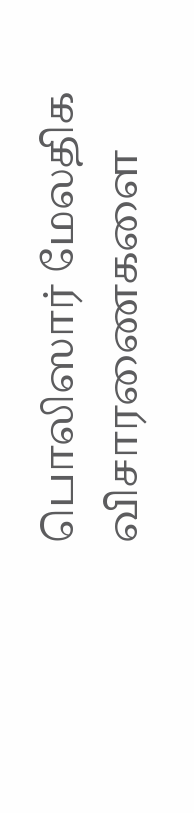பொலிஸார் மேலதிக விசாரணைகளை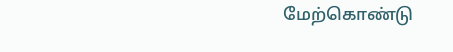மேற்கொண்டு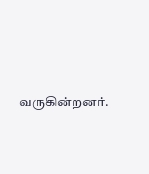வருகின்றனர்.